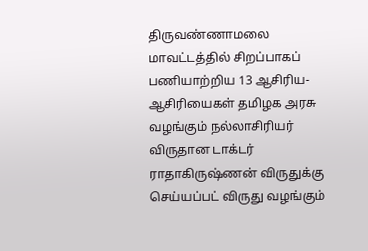திருவண்ணாமலை மாவட்டத்தில் சிறப்பாகப் பணியாற்றிய 13 ஆசிரிய-ஆசிரியைகள் தமிழக அரசு வழங்கும் நல்லாசிரியர் விருதான டாக்டர் ராதாகிருஷ்ணன் விருதுக்கு செய்யப்பட் விருது வழங்கும்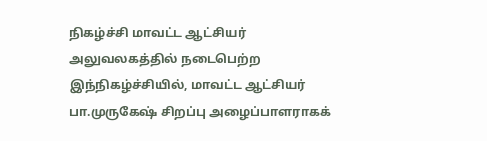நிகழ்ச்சி மாவட்ட ஆட்சியர் அலுவலகத்தில் நடைபெற்ற இந்நிகழ்ச்சியில், மாவட்ட ஆட்சியர் பா.முருகேஷ் சிறப்பு அழைப்பாளராகக்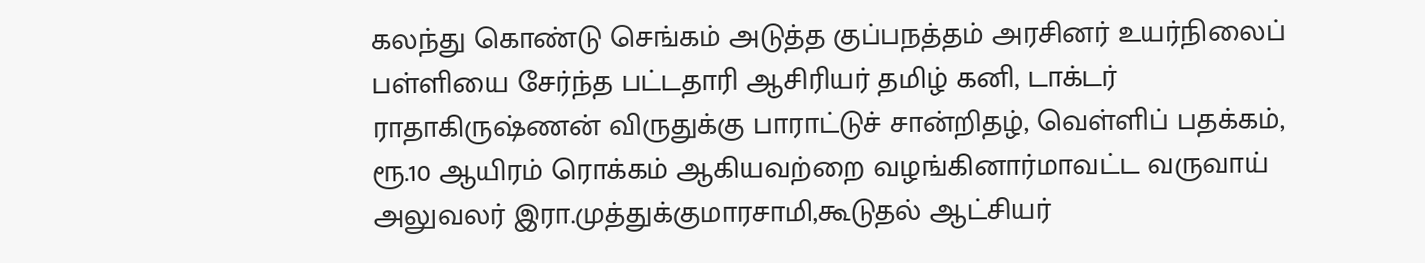கலந்து கொண்டு செங்கம் அடுத்த குப்பநத்தம் அரசினர் உயர்நிலைப் பள்ளியை சேர்ந்த பட்டதாரி ஆசிரியர் தமிழ் கனி, டாக்டர் ராதாகிருஷ்ணன் விருதுக்கு பாராட்டுச் சான்றிதழ், வெள்ளிப் பதக்கம், ரூ.10 ஆயிரம் ரொக்கம் ஆகியவற்றை வழங்கினார்மாவட்ட வருவாய் அலுவலர் இரா.முத்துக்குமாரசாமி,கூடுதல் ஆட்சியர்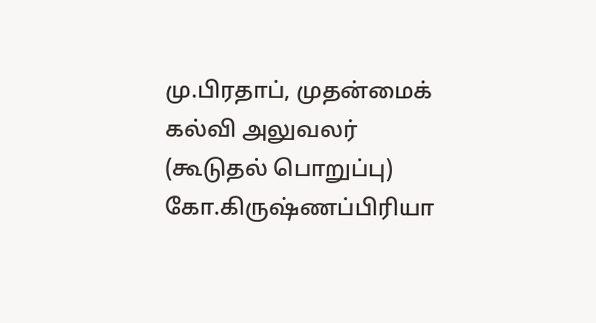மு.பிரதாப், முதன்மைக் கல்வி அலுவலர் (கூடுதல் பொறுப்பு) கோ.கிருஷ்ணப்பிரியா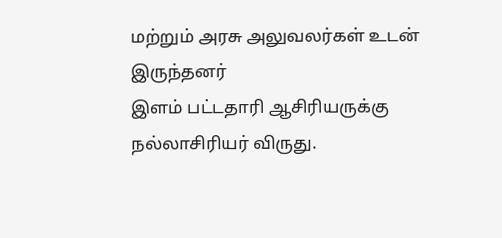மற்றும் அரசு அலுவலர்கள் உடன் இருந்தனர்
இளம் பட்டதாரி ஆசிரியருக்கு நல்லாசிரியர் விருது.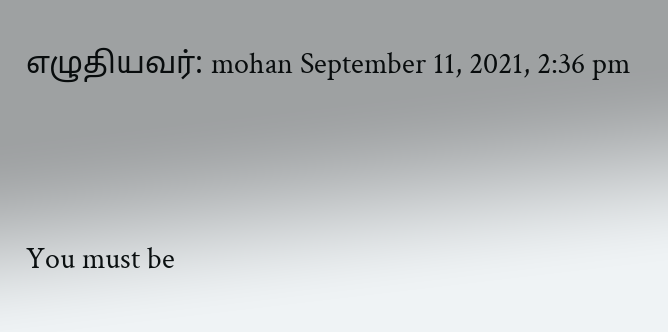எழுதியவர்: mohan September 11, 2021, 2:36 pm




You must be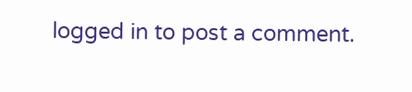logged in to post a comment.